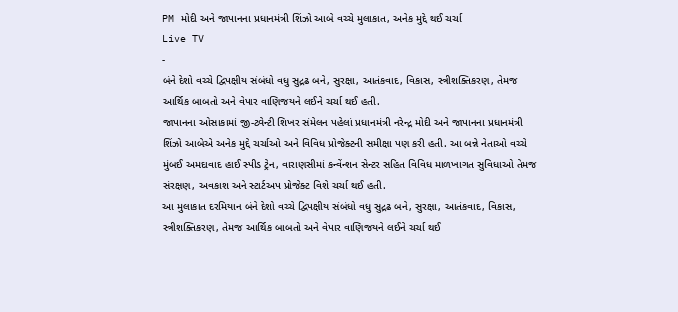PM મોદી અને જાપાનના પ્રધાનમંત્રી શિંઝો આબે વચ્ચે મુલાકાત, અનેક મુદ્દે થઈ ચર્ચા
Live TV
-
બંને દેશો વચ્ચે દ્વિપક્ષીય સંબંધો વધુ સુદ્રઢ બને, સુરક્ષા, આતંકવાદ, વિકાસ, સ્ત્રીશક્તિકરણ, તેમજ આર્થિક બાબતો અને વેપાર વાણિજયને લઈને ચર્ચા થઈ હતી.
જાપાનના ઓસાકામાં જી-ટ્વેન્ટી શિખર સંમેલન પહેલાં પ્રધાનમંત્રી નરેન્દ્ર મોદી અને જાપાનના પ્રધાનમંત્રી શિંઝો આબેએ અનેક મુદ્દે ચર્ચાઓ અને વિવિધ પ્રોજેક્ટની સમીક્ષા પણ કરી હતી. આ બન્ને નેતાઓ વચ્ચે મુંબઈ અમદાવાદ હાઈ સ્પીડ ટ્રેન, વારાણસીમાં કન્વેંન્શન સેન્ટર સહિત વિવિધ માળખાગત સુવિધાઓ તેમજ સંરક્ષણ, અવકાશ અને સ્ટાર્ટઅપ પ્રોજેક્ટ વિશે ચર્ચા થઈ હતી.
આ મુલાકાત દરમિયાન બંને દેશો વચ્ચે દ્વિપક્ષીય સંબંધો વધુ સુદ્રઢ બને, સુરક્ષા, આતંકવાદ, વિકાસ, સ્ત્રીશક્તિકરણ, તેમજ આર્થિક બાબતો અને વેપાર વાણિજયને લઈને ચર્ચા થઈ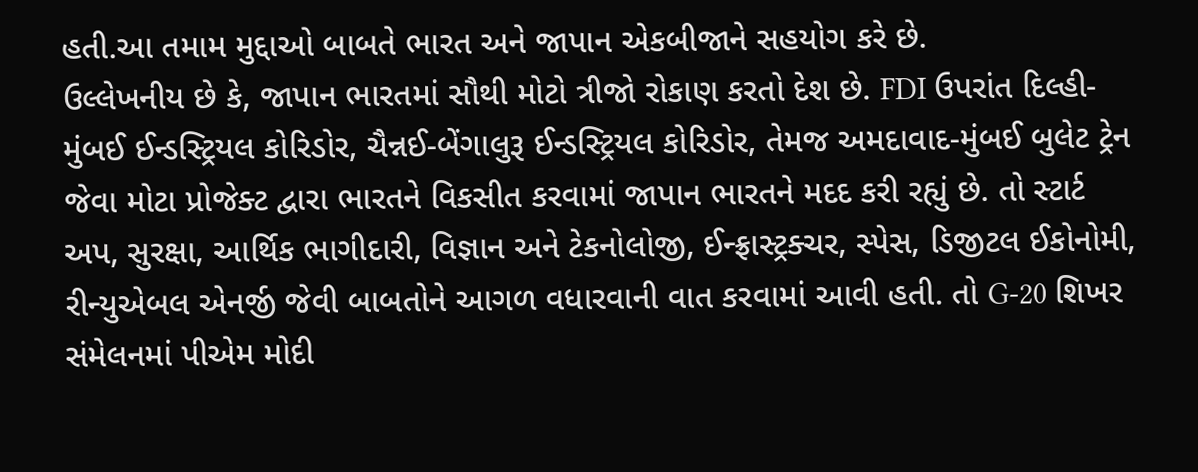હતી.આ તમામ મુદ્દાઓ બાબતે ભારત અને જાપાન એકબીજાને સહયોગ કરે છે.
ઉલ્લેખનીય છે કે, જાપાન ભારતમાં સૌથી મોટો ત્રીજો રોકાણ કરતો દેશ છે. FDI ઉપરાંત દિલ્હી-મુંબઈ ઈન્ડસ્ટ્રિયલ કોરિડોર, ચૈન્નઈ-બેંગાલુરૂ ઈન્ડસ્ટ્રિયલ કોરિડોર, તેમજ અમદાવાદ-મુંબઈ બુલેટ ટ્રેન જેવા મોટા પ્રોજેક્ટ દ્વારા ભારતને વિકસીત કરવામાં જાપાન ભારતને મદદ કરી રહ્યું છે. તો સ્ટાર્ટ અપ, સુરક્ષા, આર્થિક ભાગીદારી, વિજ્ઞાન અને ટેકનોલોજી, ઈન્ફ્રાસ્ટ્રક્ચર, સ્પેસ, ડિજીટલ ઈકોનોમી, રીન્યુએબલ એનર્જી જેવી બાબતોને આગળ વધારવાની વાત કરવામાં આવી હતી. તો G-20 શિખર સંમેલનમાં પીએમ મોદી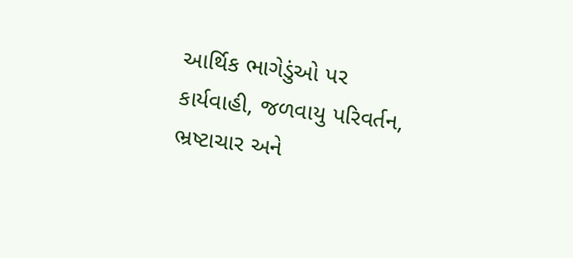આર્થિક ભાગેડુંઓ પર કાર્યવાહી, જળવાયુ પરિવર્તન, ભ્રષ્ટાચાર અને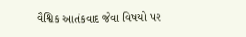વૈશ્વિક આતંકવાદ જેવા વિષયો પર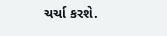ચર્ચા કરશે.